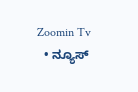Zoomin Tv
  • ನ್ಯೂಸ್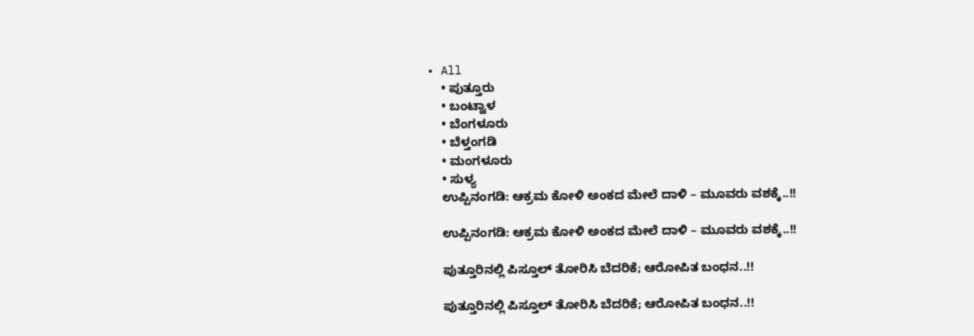• All
    • ಪುತ್ತೂರು
    • ಬಂಟ್ವಾಳ
    • ಬೆಂಗಳೂರು
    • ಬೆಳ್ತಂಗಡಿ
    • ಮಂಗಳೂರು
    • ಸುಳ್ಯ
    ಉಪ್ಪಿನಂಗಡಿ: ಆಕ್ರಮ ಕೋಳಿ ಅಂಕದ ಮೇಲೆ ದಾಳಿ – ಮೂವರು ವಶಕ್ಕೆ..!!

    ಉಪ್ಪಿನಂಗಡಿ: ಆಕ್ರಮ ಕೋಳಿ ಅಂಕದ ಮೇಲೆ ದಾಳಿ – ಮೂವರು ವಶಕ್ಕೆ..!!

    ಪುತ್ತೂರಿನಲ್ಲಿ ಪಿಸ್ತೂಲ್ ತೋರಿಸಿ ಬೆದರಿಕೆ; ಆರೋಪಿತ ಬಂಧನ..!!

    ಪುತ್ತೂರಿನಲ್ಲಿ ಪಿಸ್ತೂಲ್ ತೋರಿಸಿ ಬೆದರಿಕೆ; ಆರೋಪಿತ ಬಂಧನ..!!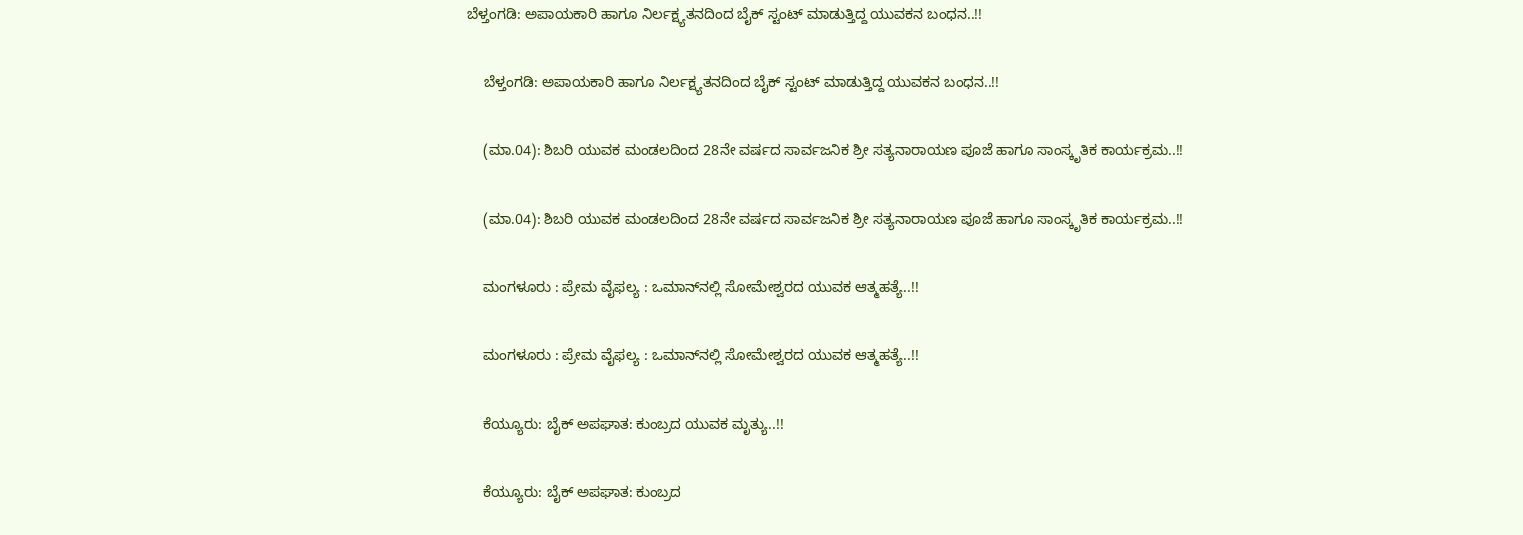ಬೆಳ್ತಂಗಡಿ: ಅಪಾಯಕಾರಿ ಹಾಗೂ ನಿರ್ಲಕ್ಷ್ಯತನದಿಂದ ಬೈಕ್ ಸ್ಟಂಟ್ ಮಾಡುತ್ತಿದ್ದ ಯುವಕನ ಬಂಧನ..!!

    ಬೆಳ್ತಂಗಡಿ: ಅಪಾಯಕಾರಿ ಹಾಗೂ ನಿರ್ಲಕ್ಷ್ಯತನದಿಂದ ಬೈಕ್ ಸ್ಟಂಟ್ ಮಾಡುತ್ತಿದ್ದ ಯುವಕನ ಬಂಧನ..!!

    (ಮಾ.04): ಶಿಬರಿ ಯುವಕ ಮಂಡಲದಿಂದ 28ನೇ ವರ್ಷದ ಸಾರ್ವಜನಿಕ ಶ್ರೀ ಸತ್ಯನಾರಾಯಣ ಪೂಜೆ ಹಾಗೂ ಸಾಂಸ್ಕೃತಿಕ ಕಾರ್ಯಕ್ರಮ..!!

    (ಮಾ.04): ಶಿಬರಿ ಯುವಕ ಮಂಡಲದಿಂದ 28ನೇ ವರ್ಷದ ಸಾರ್ವಜನಿಕ ಶ್ರೀ ಸತ್ಯನಾರಾಯಣ ಪೂಜೆ ಹಾಗೂ ಸಾಂಸ್ಕೃತಿಕ ಕಾರ್ಯಕ್ರಮ..!!

    ಮಂಗಳೂರು : ಪ್ರೇಮ ವೈಫಲ್ಯ : ಒಮಾನ್‌ನಲ್ಲಿ ಸೋಮೇಶ್ವರದ ಯುವಕ ಆತ್ಮಹತ್ಯೆ..!!

    ಮಂಗಳೂರು : ಪ್ರೇಮ ವೈಫಲ್ಯ : ಒಮಾನ್‌ನಲ್ಲಿ ಸೋಮೇಶ್ವರದ ಯುವಕ ಆತ್ಮಹತ್ಯೆ..!!

    ಕೆಯ್ಯೂರು: ಬೈಕ್ ಅಪಘಾತ: ಕುಂಬ್ರದ ಯುವಕ ಮೃತ್ಯು..!!

    ಕೆಯ್ಯೂರು: ಬೈಕ್ ಅಪಘಾತ: ಕುಂಬ್ರದ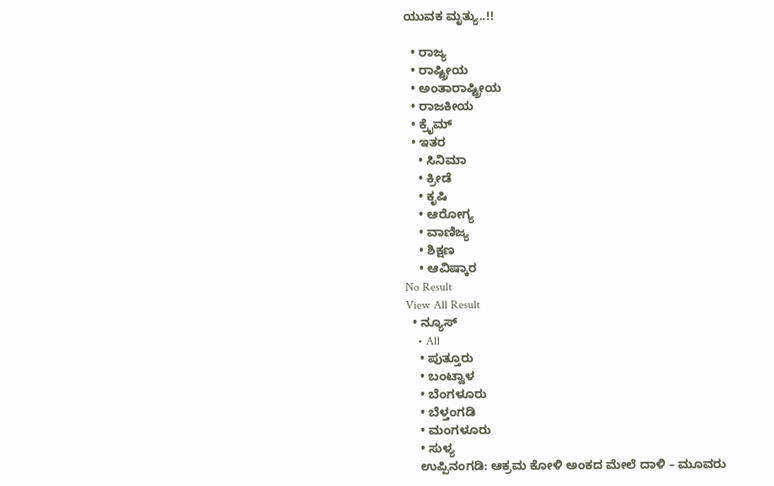ಯುವಕ ಮೃತ್ಯು..!!

  • ರಾಜ್ಯ
  • ರಾಷ್ಟ್ರೀಯ
  • ಅಂತಾರಾಷ್ಟ್ರೀಯ
  • ರಾಜಕೀಯ
  • ಕ್ರೈಮ್
  • ಇತರ
    • ಸಿನಿಮಾ
    • ಕ್ರೀಡೆ
    • ಕೃಷಿ
    • ಆರೋಗ್ಯ
    • ವಾಣಿಜ್ಯ
    • ಶಿಕ್ಷಣ
    • ಆವಿಷ್ಕಾರ
No Result
View All Result
  • ನ್ಯೂಸ್
    • All
    • ಪುತ್ತೂರು
    • ಬಂಟ್ವಾಳ
    • ಬೆಂಗಳೂರು
    • ಬೆಳ್ತಂಗಡಿ
    • ಮಂಗಳೂರು
    • ಸುಳ್ಯ
    ಉಪ್ಪಿನಂಗಡಿ: ಆಕ್ರಮ ಕೋಳಿ ಅಂಕದ ಮೇಲೆ ದಾಳಿ – ಮೂವರು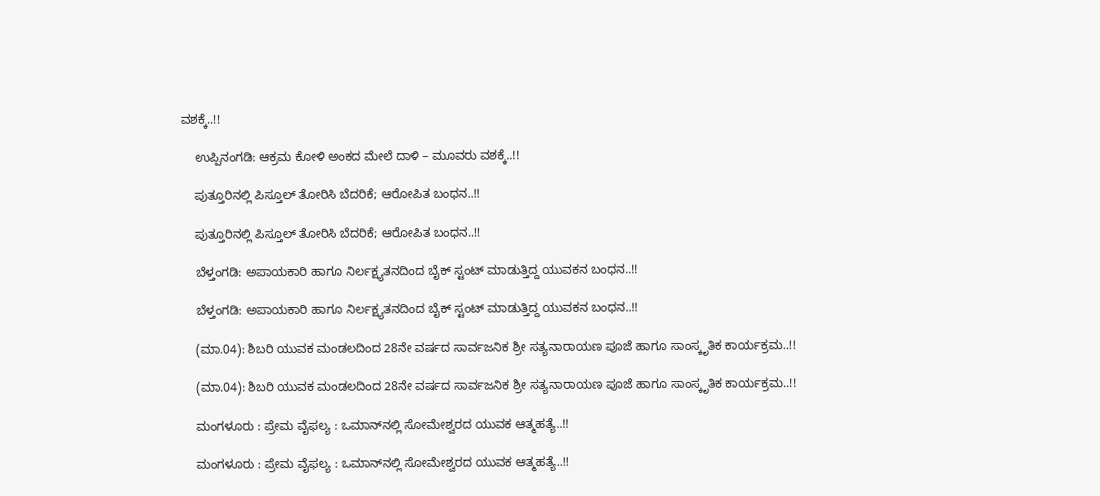ವಶಕ್ಕೆ..!!

    ಉಪ್ಪಿನಂಗಡಿ: ಆಕ್ರಮ ಕೋಳಿ ಅಂಕದ ಮೇಲೆ ದಾಳಿ – ಮೂವರು ವಶಕ್ಕೆ..!!

    ಪುತ್ತೂರಿನಲ್ಲಿ ಪಿಸ್ತೂಲ್ ತೋರಿಸಿ ಬೆದರಿಕೆ; ಆರೋಪಿತ ಬಂಧನ..!!

    ಪುತ್ತೂರಿನಲ್ಲಿ ಪಿಸ್ತೂಲ್ ತೋರಿಸಿ ಬೆದರಿಕೆ; ಆರೋಪಿತ ಬಂಧನ..!!

    ಬೆಳ್ತಂಗಡಿ: ಅಪಾಯಕಾರಿ ಹಾಗೂ ನಿರ್ಲಕ್ಷ್ಯತನದಿಂದ ಬೈಕ್ ಸ್ಟಂಟ್ ಮಾಡುತ್ತಿದ್ದ ಯುವಕನ ಬಂಧನ..!!

    ಬೆಳ್ತಂಗಡಿ: ಅಪಾಯಕಾರಿ ಹಾಗೂ ನಿರ್ಲಕ್ಷ್ಯತನದಿಂದ ಬೈಕ್ ಸ್ಟಂಟ್ ಮಾಡುತ್ತಿದ್ದ ಯುವಕನ ಬಂಧನ..!!

    (ಮಾ.04): ಶಿಬರಿ ಯುವಕ ಮಂಡಲದಿಂದ 28ನೇ ವರ್ಷದ ಸಾರ್ವಜನಿಕ ಶ್ರೀ ಸತ್ಯನಾರಾಯಣ ಪೂಜೆ ಹಾಗೂ ಸಾಂಸ್ಕೃತಿಕ ಕಾರ್ಯಕ್ರಮ..!!

    (ಮಾ.04): ಶಿಬರಿ ಯುವಕ ಮಂಡಲದಿಂದ 28ನೇ ವರ್ಷದ ಸಾರ್ವಜನಿಕ ಶ್ರೀ ಸತ್ಯನಾರಾಯಣ ಪೂಜೆ ಹಾಗೂ ಸಾಂಸ್ಕೃತಿಕ ಕಾರ್ಯಕ್ರಮ..!!

    ಮಂಗಳೂರು : ಪ್ರೇಮ ವೈಫಲ್ಯ : ಒಮಾನ್‌ನಲ್ಲಿ ಸೋಮೇಶ್ವರದ ಯುವಕ ಆತ್ಮಹತ್ಯೆ..!!

    ಮಂಗಳೂರು : ಪ್ರೇಮ ವೈಫಲ್ಯ : ಒಮಾನ್‌ನಲ್ಲಿ ಸೋಮೇಶ್ವರದ ಯುವಕ ಆತ್ಮಹತ್ಯೆ..!!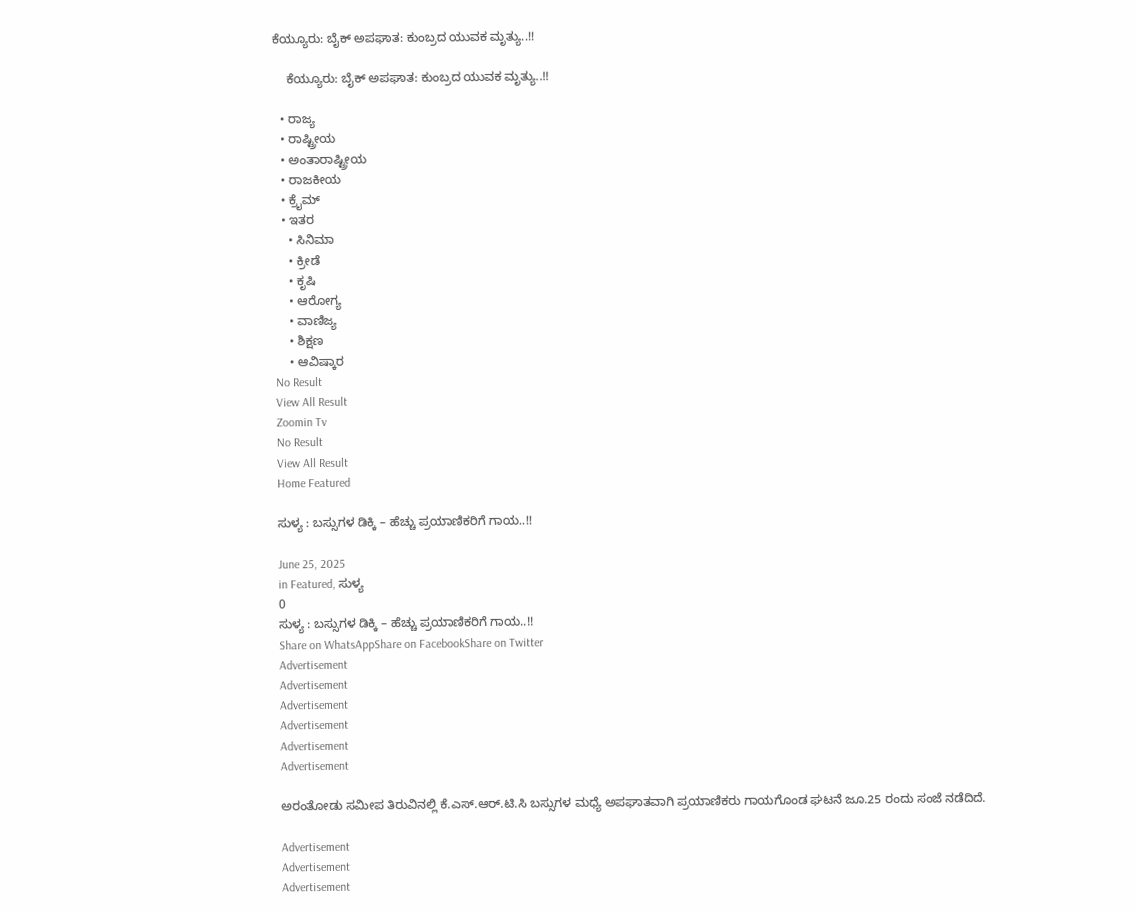ಕೆಯ್ಯೂರು: ಬೈಕ್ ಅಪಘಾತ: ಕುಂಬ್ರದ ಯುವಕ ಮೃತ್ಯು..!!

    ಕೆಯ್ಯೂರು: ಬೈಕ್ ಅಪಘಾತ: ಕುಂಬ್ರದ ಯುವಕ ಮೃತ್ಯು..!!

  • ರಾಜ್ಯ
  • ರಾಷ್ಟ್ರೀಯ
  • ಅಂತಾರಾಷ್ಟ್ರೀಯ
  • ರಾಜಕೀಯ
  • ಕ್ರೈಮ್
  • ಇತರ
    • ಸಿನಿಮಾ
    • ಕ್ರೀಡೆ
    • ಕೃಷಿ
    • ಆರೋಗ್ಯ
    • ವಾಣಿಜ್ಯ
    • ಶಿಕ್ಷಣ
    • ಆವಿಷ್ಕಾರ
No Result
View All Result
Zoomin Tv
No Result
View All Result
Home Featured

ಸುಳ್ಯ : ಬಸ್ಸುಗಳ ಡಿಕ್ಕಿ – ಹೆಚ್ಚು ಪ್ರಯಾಣಿಕರಿಗೆ ಗಾಯ..!!

June 25, 2025
in Featured, ಸುಳ್ಯ
0
ಸುಳ್ಯ : ಬಸ್ಸುಗಳ ಡಿಕ್ಕಿ – ಹೆಚ್ಚು ಪ್ರಯಾಣಿಕರಿಗೆ ಗಾಯ..!!
Share on WhatsAppShare on FacebookShare on Twitter
Advertisement
Advertisement
Advertisement
Advertisement
Advertisement
Advertisement

ಅರಂತೋಡು ಸಮೀಪ ತಿರುವಿನಲ್ಲಿ ಕೆ.ಎಸ್.ಆರ್.ಟಿ.ಸಿ ಬಸ್ಸುಗಳ ಮಧ್ಯೆ ಅಪಘಾತವಾಗಿ ಪ್ರಯಾಣಿಕರು ಗಾಯಗೊಂಡ ಘಟನೆ ಜೂ.25 ರಂದು ಸಂಜೆ ನಡೆದಿದೆ.

Advertisement
Advertisement
Advertisement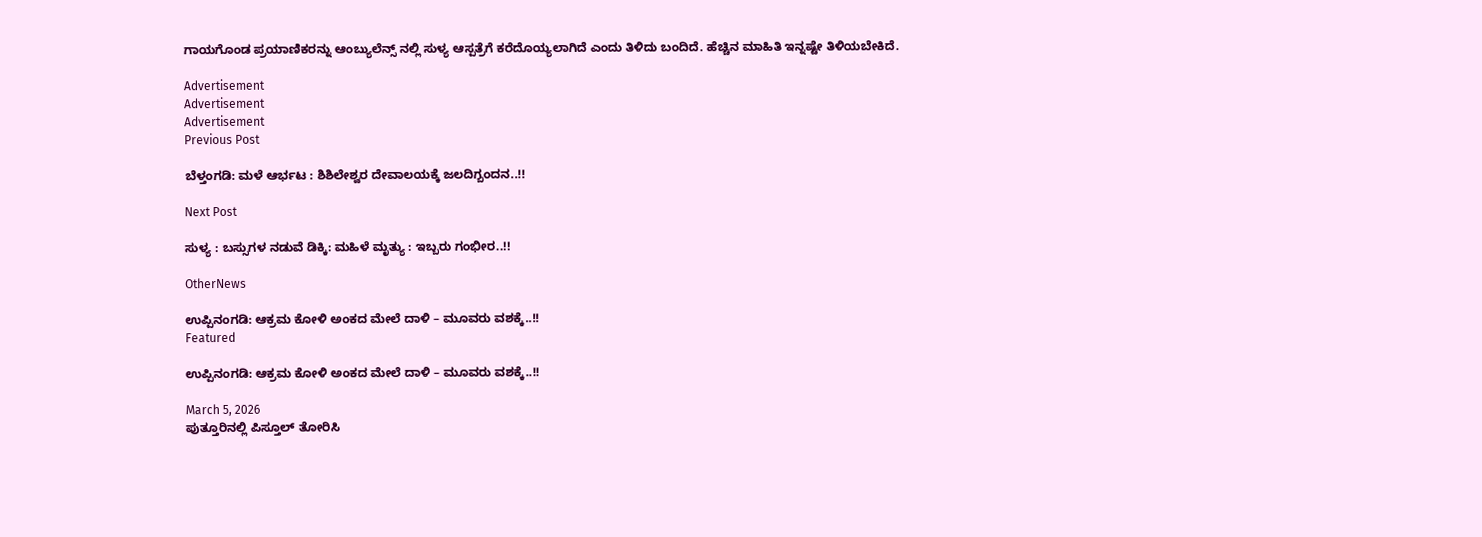ಗಾಯಗೊಂಡ ಪ್ರಯಾಣಿಕರನ್ನು ಆಂಬ್ಯುಲೆನ್ಸ್ ನಲ್ಲಿ ಸುಳ್ಯ ಆಸ್ಪತ್ರೆಗೆ ಕರೆದೊಯ್ಯಲಾಗಿದೆ ಎಂದು ತಿಳಿದು ಬಂದಿದೆ. ಹೆಚ್ಚಿನ ಮಾಹಿತಿ ಇನ್ನಷ್ಟೇ ತಿಳಿಯಬೇಕಿದೆ.

Advertisement
Advertisement
Advertisement
Previous Post

ಬೆಳ್ತಂಗಡಿ: ಮಳೆ ಆರ್ಭಟ : ಶಿಶಿಲೇಶ್ವರ ದೇವಾಲಯಕ್ಕೆ ಜಲದಿಗ್ಬಂದನ..!!

Next Post

ಸುಳ್ಯ : ಬಸ್ಸುಗಳ ನಡುವೆ ಡಿಕ್ಕಿ: ಮಹಿಳೆ ಮೃತ್ಯು : ಇಬ್ಬರು ಗಂಭೀರ..!!

OtherNews

ಉಪ್ಪಿನಂಗಡಿ: ಆಕ್ರಮ ಕೋಳಿ ಅಂಕದ ಮೇಲೆ ದಾಳಿ – ಮೂವರು ವಶಕ್ಕೆ..!!
Featured

ಉಪ್ಪಿನಂಗಡಿ: ಆಕ್ರಮ ಕೋಳಿ ಅಂಕದ ಮೇಲೆ ದಾಳಿ – ಮೂವರು ವಶಕ್ಕೆ..!!

March 5, 2026
ಪುತ್ತೂರಿನಲ್ಲಿ ಪಿಸ್ತೂಲ್ ತೋರಿಸಿ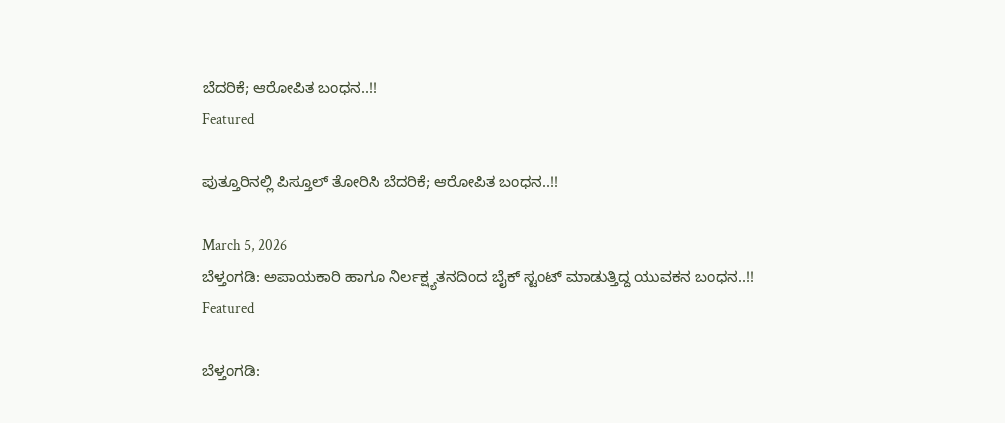ಬೆದರಿಕೆ; ಆರೋಪಿತ ಬಂಧನ..!!
Featured

ಪುತ್ತೂರಿನಲ್ಲಿ ಪಿಸ್ತೂಲ್ ತೋರಿಸಿ ಬೆದರಿಕೆ; ಆರೋಪಿತ ಬಂಧನ..!!

March 5, 2026
ಬೆಳ್ತಂಗಡಿ: ಅಪಾಯಕಾರಿ ಹಾಗೂ ನಿರ್ಲಕ್ಷ್ಯತನದಿಂದ ಬೈಕ್ ಸ್ಟಂಟ್ ಮಾಡುತ್ತಿದ್ದ ಯುವಕನ ಬಂಧನ..!!
Featured

ಬೆಳ್ತಂಗಡಿ: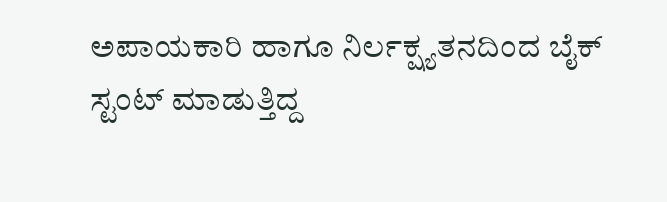ಅಪಾಯಕಾರಿ ಹಾಗೂ ನಿರ್ಲಕ್ಷ್ಯತನದಿಂದ ಬೈಕ್ ಸ್ಟಂಟ್ ಮಾಡುತ್ತಿದ್ದ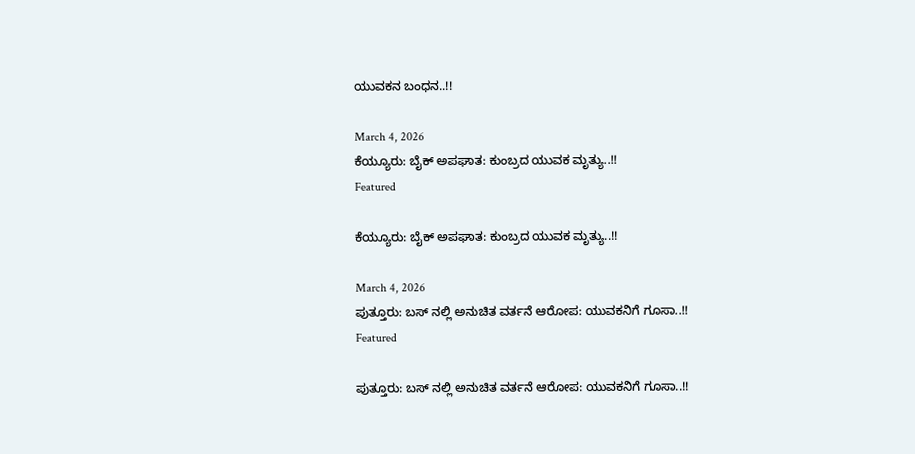ಯುವಕನ ಬಂಧನ..!!

March 4, 2026
ಕೆಯ್ಯೂರು: ಬೈಕ್ ಅಪಘಾತ: ಕುಂಬ್ರದ ಯುವಕ ಮೃತ್ಯು..!!
Featured

ಕೆಯ್ಯೂರು: ಬೈಕ್ ಅಪಘಾತ: ಕುಂಬ್ರದ ಯುವಕ ಮೃತ್ಯು..!!

March 4, 2026
ಪುತ್ತೂರು: ಬಸ್ ನಲ್ಲಿ ಅನುಚಿತ ವರ್ತನೆ ಆರೋಪ: ಯುವಕನಿಗೆ ಗೂಸಾ..!!
Featured

ಪುತ್ತೂರು: ಬಸ್ ನಲ್ಲಿ ಅನುಚಿತ ವರ್ತನೆ ಆರೋಪ: ಯುವಕನಿಗೆ ಗೂಸಾ..!!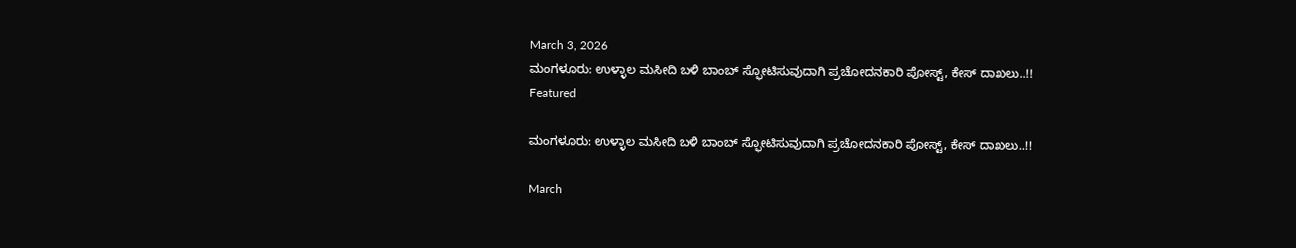March 3, 2026
ಮಂಗಳೂರು: ಉಳ್ಳಾಲ ಮಸೀದಿ ಬಳಿ ಬಾಂಬ್ ಸ್ಫೋಟಿಸುವುದಾಗಿ ಪ್ರಚೋದನಕಾರಿ ಪೋಸ್ಟ್, ಕೇಸ್ ದಾಖಲು..!!
Featured

ಮಂಗಳೂರು: ಉಳ್ಳಾಲ ಮಸೀದಿ ಬಳಿ ಬಾಂಬ್ ಸ್ಫೋಟಿಸುವುದಾಗಿ ಪ್ರಚೋದನಕಾರಿ ಪೋಸ್ಟ್, ಕೇಸ್ ದಾಖಲು..!!

March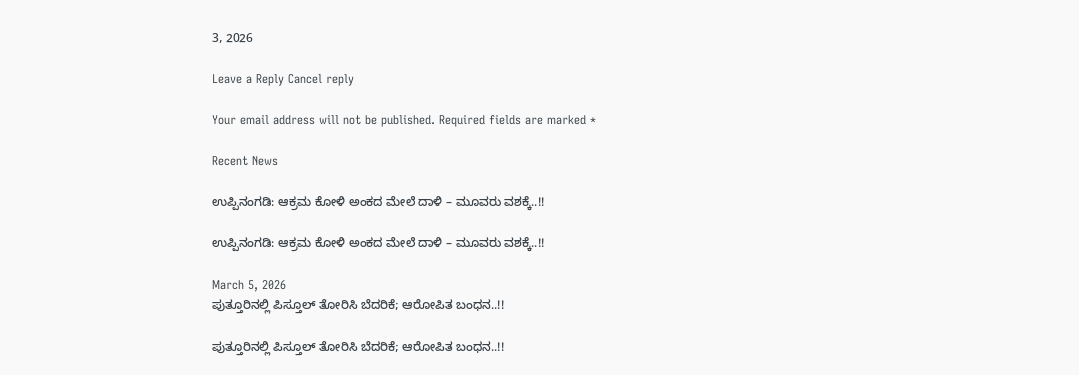3, 2026

Leave a Reply Cancel reply

Your email address will not be published. Required fields are marked *

Recent News

ಉಪ್ಪಿನಂಗಡಿ: ಆಕ್ರಮ ಕೋಳಿ ಅಂಕದ ಮೇಲೆ ದಾಳಿ – ಮೂವರು ವಶಕ್ಕೆ..!!

ಉಪ್ಪಿನಂಗಡಿ: ಆಕ್ರಮ ಕೋಳಿ ಅಂಕದ ಮೇಲೆ ದಾಳಿ – ಮೂವರು ವಶಕ್ಕೆ..!!

March 5, 2026
ಪುತ್ತೂರಿನಲ್ಲಿ ಪಿಸ್ತೂಲ್ ತೋರಿಸಿ ಬೆದರಿಕೆ; ಆರೋಪಿತ ಬಂಧನ..!!

ಪುತ್ತೂರಿನಲ್ಲಿ ಪಿಸ್ತೂಲ್ ತೋರಿಸಿ ಬೆದರಿಕೆ; ಆರೋಪಿತ ಬಂಧನ..!!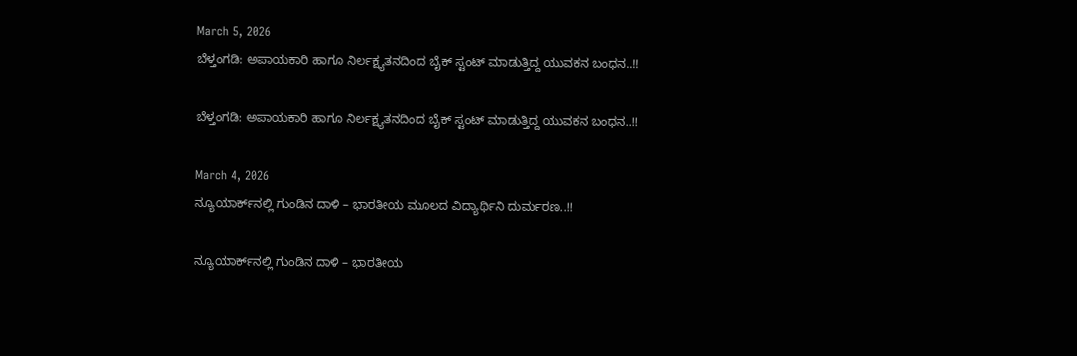March 5, 2026
ಬೆಳ್ತಂಗಡಿ: ಅಪಾಯಕಾರಿ ಹಾಗೂ ನಿರ್ಲಕ್ಷ್ಯತನದಿಂದ ಬೈಕ್ ಸ್ಟಂಟ್ ಮಾಡುತ್ತಿದ್ದ ಯುವಕನ ಬಂಧನ..!!

ಬೆಳ್ತಂಗಡಿ: ಅಪಾಯಕಾರಿ ಹಾಗೂ ನಿರ್ಲಕ್ಷ್ಯತನದಿಂದ ಬೈಕ್ ಸ್ಟಂಟ್ ಮಾಡುತ್ತಿದ್ದ ಯುವಕನ ಬಂಧನ..!!

March 4, 2026
ನ್ಯೂಯಾರ್ಕ್‌ನಲ್ಲಿ ಗುಂಡಿನ ದಾಳಿ – ಭಾರತೀಯ ಮೂಲದ ವಿದ್ಯಾರ್ಥಿನಿ ದುರ್ಮರಣ..!!

ನ್ಯೂಯಾರ್ಕ್‌ನಲ್ಲಿ ಗುಂಡಿನ ದಾಳಿ – ಭಾರತೀಯ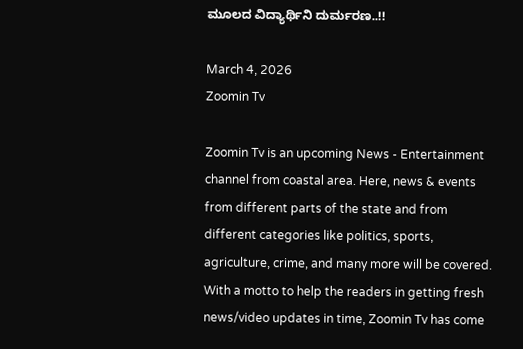ಮೂಲದ ವಿದ್ಯಾರ್ಥಿನಿ ದುರ್ಮರಣ..!!

March 4, 2026
Zoomin Tv

Zoomin Tv is an upcoming News - Entertainment channel from coastal area. Here, news & events from different parts of the state and from different categories like politics, sports, agriculture, crime, and many more will be covered. With a motto to help the readers in getting fresh news/video updates in time, Zoomin Tv has come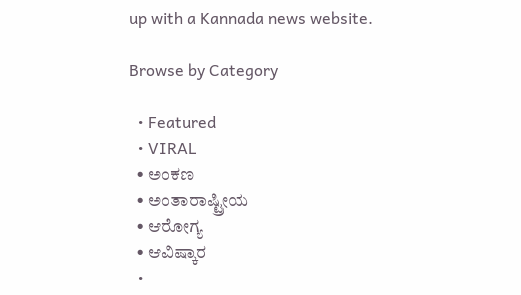up with a Kannada news website.

Browse by Category

  • Featured
  • VIRAL
  • ಅಂಕಣ
  • ಅಂತಾರಾಷ್ಟ್ರೀಯ
  • ಆರೋಗ್ಯ
  • ಆವಿಷ್ಕಾರ
  •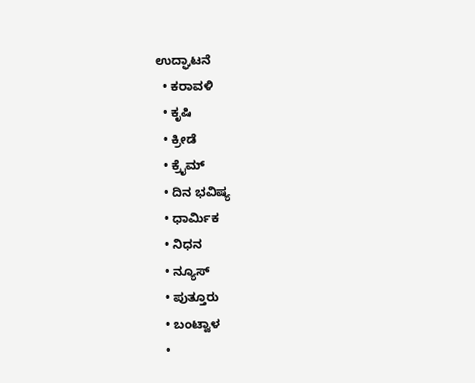ಉದ್ಘಾಟನೆ
  • ಕರಾವಳಿ
  • ಕೃಷಿ
  • ಕ್ರೀಡೆ
  • ಕ್ರೈಮ್
  • ದಿನ ಭವಿಷ್ಯ
  • ಧಾರ್ಮಿಕ
  • ನಿಧನ
  • ನ್ಯೂಸ್
  • ಪುತ್ತೂರು
  • ಬಂಟ್ವಾಳ
  •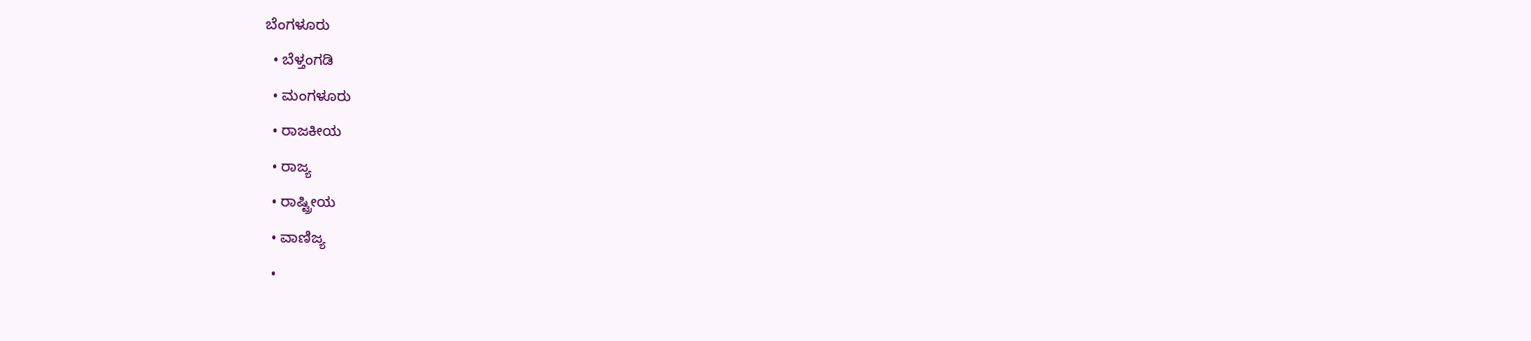ಬೆಂಗಳೂರು
  • ಬೆಳ್ತಂಗಡಿ
  • ಮಂಗಳೂರು
  • ರಾಜಕೀಯ
  • ರಾಜ್ಯ
  • ರಾಷ್ಟ್ರೀಯ
  • ವಾಣಿಜ್ಯ
  •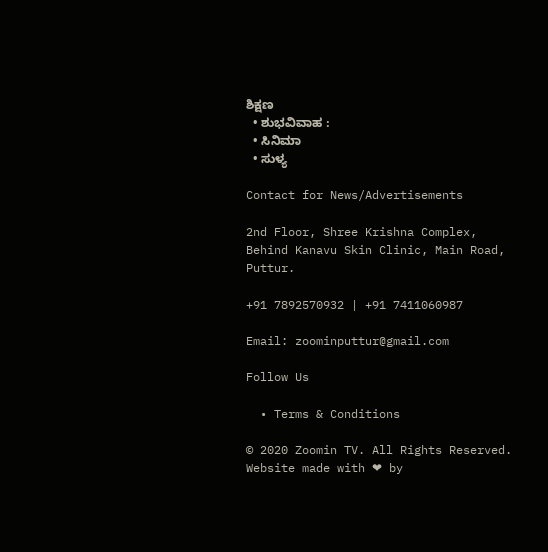ಶಿಕ್ಷಣ
  • ಶುಭವಿವಾಹ :
  • ಸಿನಿಮಾ
  • ಸುಳ್ಯ

Contact for News/Advertisements

2nd Floor, Shree Krishna Complex,
Behind Kanavu Skin Clinic, Main Road, Puttur.

+91 7892570932 | +91 7411060987

Email: zoominputtur@gmail.com

Follow Us

  • Terms & Conditions

© 2020 Zoomin TV. All Rights Reserved. Website made with ❤ by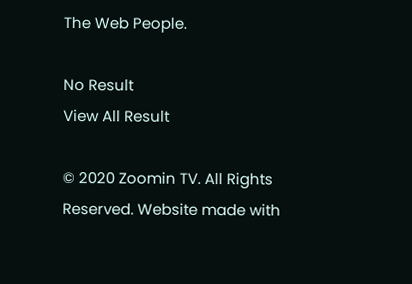The Web People.

No Result
View All Result

© 2020 Zoomin TV. All Rights Reserved. Website made with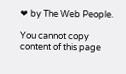❤ by The Web People.

You cannot copy content of this page